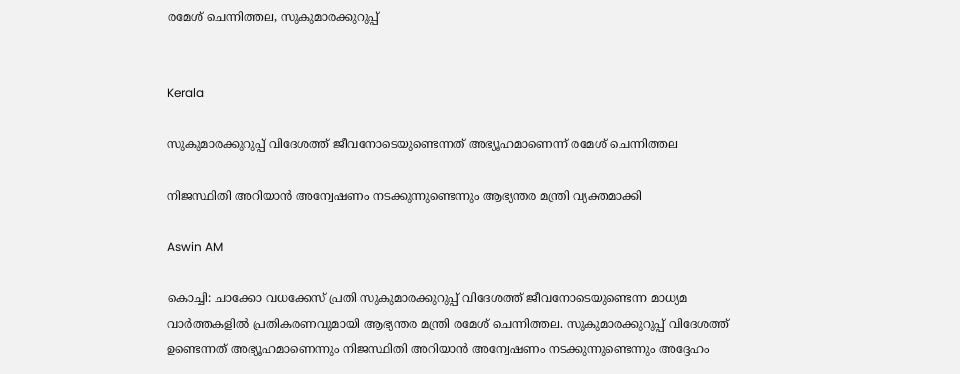രമേശ് ചെന്നിത്തല, സുകുമാരക്കുറുപ്പ്


Kerala

സുകുമാരക്കുറുപ്പ് വിദേശത്ത് ജീവനോടെയുണ്ടെന്നത് അഭ‍്യൂഹമാണെന്ന് രമേശ് ചെന്നിത്തല

നിജസ്ഥിതി അറിയാൻ അന്വേഷണം നടക്കുന്നുണ്ടെന്നും ആഭ‍്യന്തര മന്ത്രി വ‍്യക്തമാക്കി

Aswin AM

കൊച്ചി: ചാക്കോ വധക്കേസ് പ്രതി സുകുമാരക്കുറുപ്പ് വിദേശത്ത് ജീവനോടെയുണ്ടെന്ന മാധ‍്യമ വാർത്തകളിൽ പ്രതികരണവുമായി ആഭ‍്യന്തര മന്ത്രി രമേശ് ചെന്നിത്തല. സുകുമാരക്കുറുപ്പ് വിദേശത്ത് ഉണ്ടെന്നത് അഭ‍്യൂഹമാണെന്നും നിജസ്ഥിതി അറിയാൻ അന്വേഷണം നടക്കുന്നുണ്ടെന്നും അദ്ദേഹം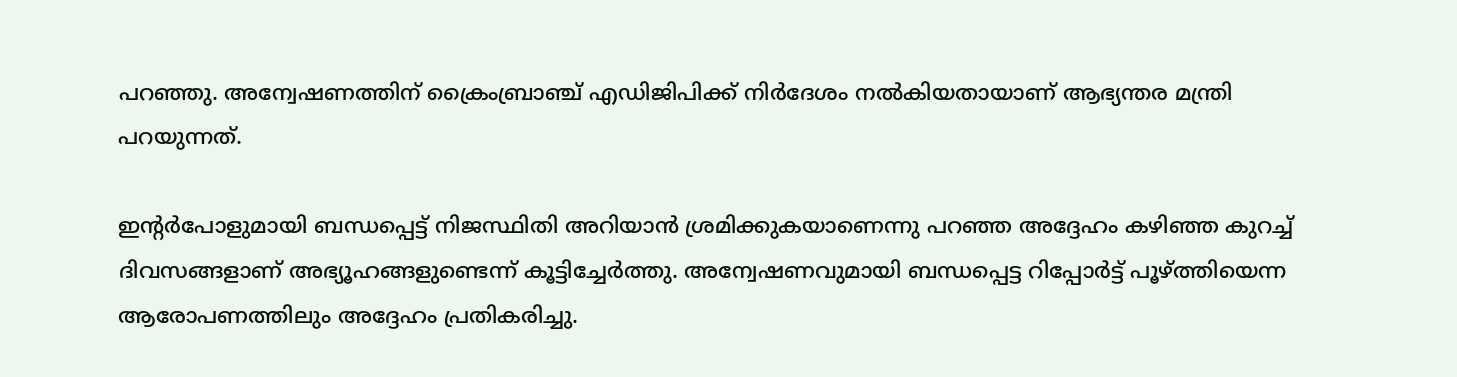പറഞ്ഞു. അന്വേഷണത്തിന് ക്രൈംബ്രാഞ്ച് എഡിജിപിക്ക് നിർദേശം നൽ‌കിയതായാണ് ആഭ‍്യന്തര മന്ത്രി പറയുന്നത്.

ഇന്‍റർ‌പോളുമായി ബന്ധപ്പെട്ട് നിജസ്ഥിതി അറിയാൻ ശ്രമിക്കുകയാണെന്നു പറഞ്ഞ അദ്ദേഹം കഴിഞ്ഞ കുറച്ച് ദിവസങ്ങളാണ് അഭ‍്യൂഹങ്ങളുണ്ടെന്ന് കൂട്ടിച്ചേർത്തു. അന്വേഷണവുമായി ബന്ധപ്പെട്ട റിപ്പോർട്ട് പൂഴ്ത്തിയെന്ന ആരോപണത്തിലും അദ്ദേഹം പ്രതികരിച്ചു.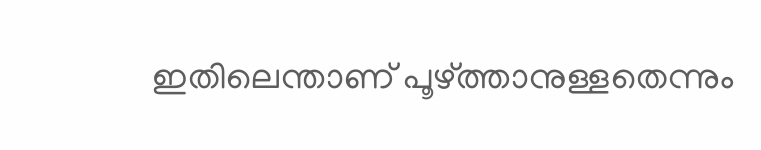ഇതിലെന്താണ് പൂഴ്ത്താനുള്ളതെന്നും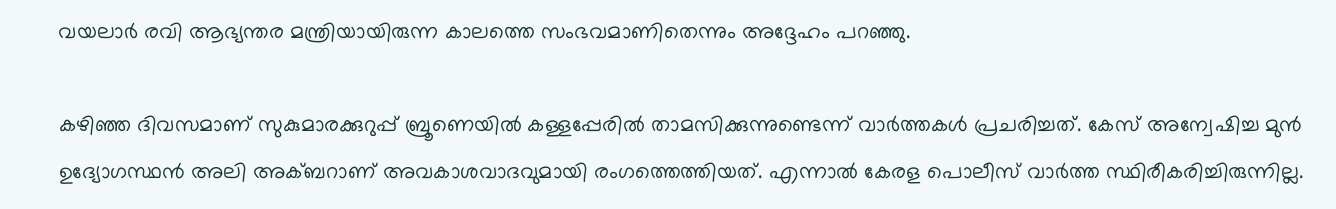വയലാർ രവി ആഭ‍്യന്തര മന്ത്രിയായിരുന്ന കാലത്തെ സംഭവമാണിതെന്നും അദ്ദേഹം പറഞ്ഞു.

കഴിഞ്ഞ ദിവസമാണ് സുകുമാരക്കുറുപ്പ് ബ്രൂണെയിൽ കള്ളപ്പേരിൽ താമസിക്കുന്നുണ്ടെന്ന് വാർത്തകൾ പ്രചരിച്ചത്. കേസ് അന്വേഷിച്ച മുൻ ഉദ്യോഗസ്ഥൻ അലി അക്ബറാണ് അവകാശവാദവുമായി രംഗത്തെത്തിയത്. എന്നാൽ കേരള പൊലീസ് വാർത്ത സ്ഥിരീകരിച്ചിരുന്നില്ല.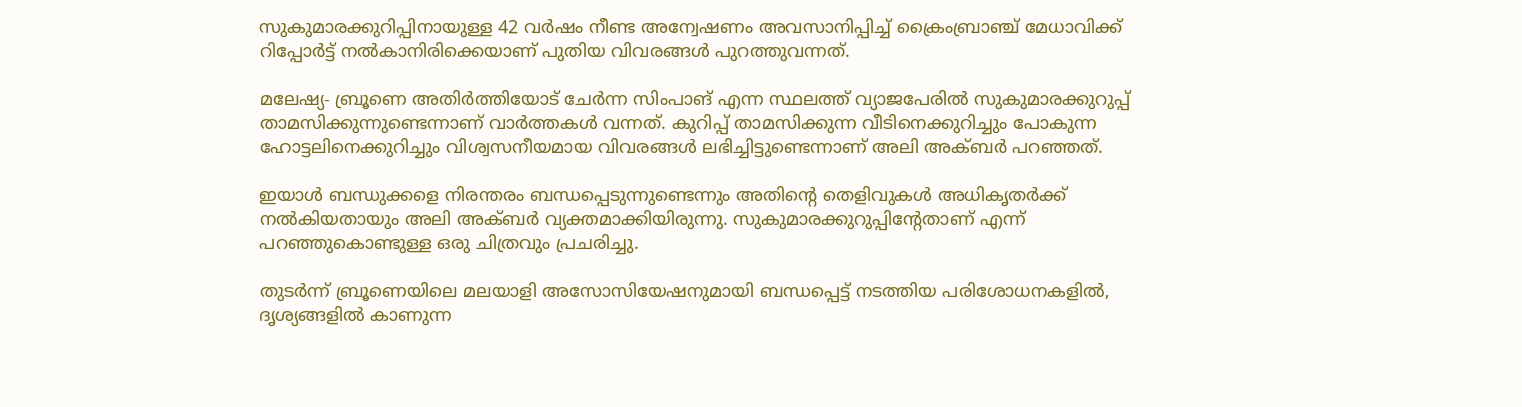സുകുമാരക്കുറിപ്പിനായുള്ള 42 വർഷം നീണ്ട അന്വേഷണം അവസാനിപ്പിച്ച് ക്രൈംബ്രാഞ്ച് മേധാവിക്ക് റിപ്പോർട്ട് നൽകാനിരിക്കെയാണ് പുതിയ വിവരങ്ങൾ പുറത്തുവന്നത്.

മലേഷ്യ- ബ്രൂണെ അതിർത്തിയോട് ചേർന്ന സിംപാങ് എന്ന സ്ഥലത്ത് വ്യാജപേരിൽ സുകുമാരക്കുറുപ്പ് താമസിക്കുന്നുണ്ടെന്നാണ് വാർത്തകൾ വന്നത്. കുറിപ്പ് താമസിക്കുന്ന വീടിനെക്കുറിച്ചും പോകുന്ന ഹോട്ടലിനെക്കുറിച്ചും വിശ്വസനീയമായ വിവരങ്ങൾ ലഭിച്ചിട്ടുണ്ടെന്നാണ് അലി അക്ബർ പറഞ്ഞത്.

ഇയാൾ ബന്ധുക്കളെ നിരന്തരം ബന്ധപ്പെടുന്നുണ്ടെന്നും അതിന്‍റെ തെളിവുകൾ അധികൃതർക്ക് നൽകിയതായും അലി അക്ബർ വ‍്യക്തമാക്കിയിരുന്നു. സുകുമാരക്കുറുപ്പിന്‍റേതാണ് എന്ന് പറഞ്ഞുകൊണ്ടുള്ള ഒരു ചിത്രവും പ്രചരിച്ചു.

തുടർന്ന് ബ്രൂണെയിലെ മലയാളി അസോസിയേഷനുമായി ബന്ധപ്പെട്ട് നടത്തിയ പരിശോധനകളിൽ, ദൃശ്യങ്ങളിൽ കാണുന്ന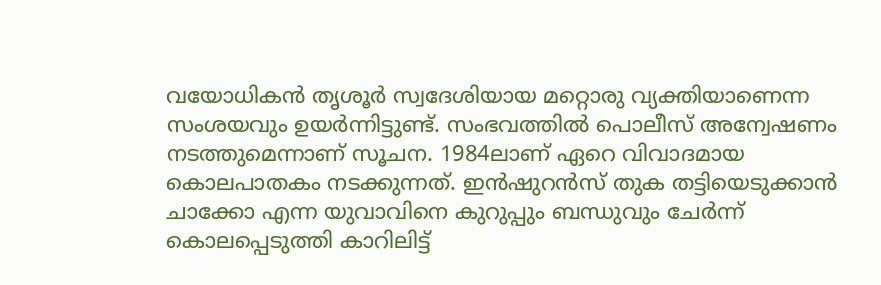വയോധികൻ തൃശൂർ സ്വദേശിയായ മറ്റൊരു വ്യക്തിയാണെന്ന സംശയവും ഉയർന്നിട്ടുണ്ട്. സംഭവത്തിൽ പൊലീസ് അന്വേഷണം നടത്തുമെന്നാണ് സൂചന. 1984ലാണ് ഏറെ വിവാദമായ കൊലപാതകം നടക്കുന്നത്. ഇൻഷുറൻസ് തുക തട്ടിയെടുക്കാൻ ചാക്കോ എന്ന യുവാവിനെ കുറുപ്പും ബന്ധുവും ചേർന്ന് കൊലപ്പെടുത്തി കാറിലിട്ട്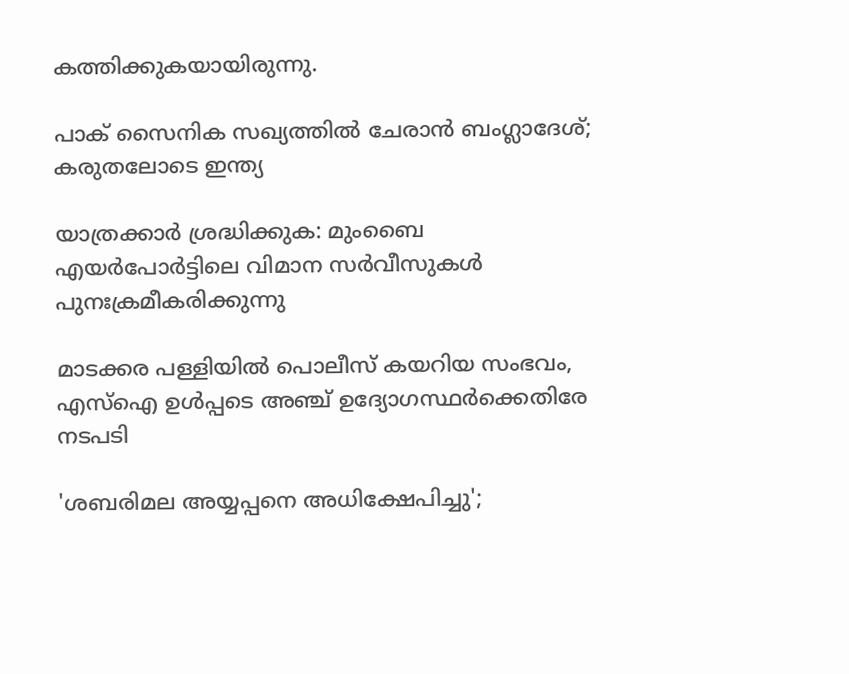കത്തിക്കുകയായിരുന്നു.

പാക് സൈനിക സഖ്യത്തിൽ ചേരാൻ ബംഗ്ലാദേശ്; കരുതലോടെ ഇന്ത്യ

യാത്രക്കാർ ശ്രദ്ധിക്കുക: മുംബൈ എയർപോർട്ടിലെ വിമാന സർവീസുകൾ പുനഃക്രമീകരിക്കുന്നു

മാടക്കര പള്ളിയിൽ പൊലീസ് കയറിയ സംഭവം, എസ്ഐ ഉൾപ്പടെ അഞ്ച് ഉദ്യോഗസ്ഥർക്കെതിരേ നടപടി

'ശബരിമല അയ്യപ്പനെ അധിക്ഷേപിച്ചു';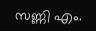സണ്ണി എം.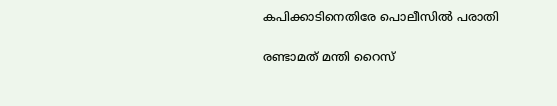കപിക്കാടിനെതിരേ പൊലീസിൽ പരാതി

രണ്ടാമത് മന്തി റൈസ്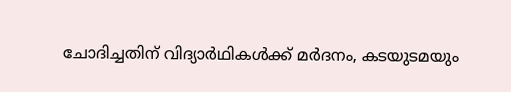ചോദിച്ചതിന് വിദ്യാർഥികൾക്ക് മർദനം, കടയുടമയും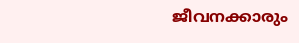ജീവനക്കാരും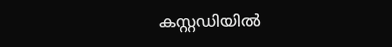കസ്റ്റഡിയിൽ